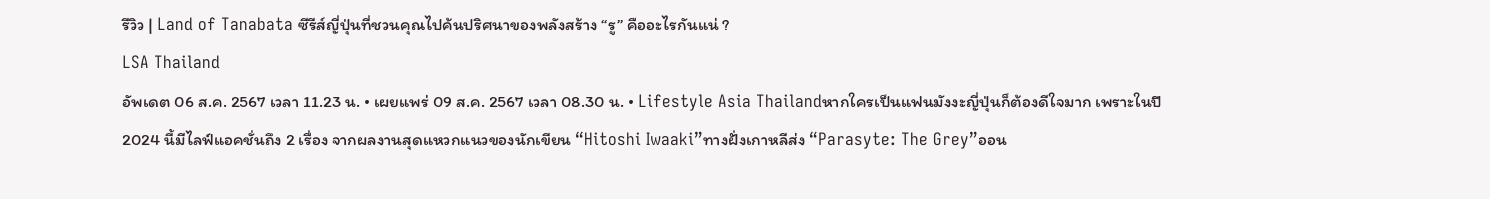รีวิว | Land of Tanabata ซีรีส์ญี่ปุ่นที่ชวนคุณไปค้นปริศนาของพลังสร้าง “รู” คืออะไรกันแน่ ?
LSA Thailand
อัพเดต 06 ส.ค. 2567 เวลา 11.23 น. • เผยแพร่ 09 ส.ค. 2567 เวลา 08.30 น. • Lifestyle Asia Thailandหากใครเป็นแฟนมังงะญี่ปุ่นก็ต้องดีใจมาก เพราะในปี 2024 นี้มีไลฟ์แอคชั่นถึง 2 เรื่อง จากผลงานสุดแหวกแนวของนักเขียน “Hitoshi Iwaaki”ทางฝั่งเกาหลีส่ง “Parasyte: The Grey”ออน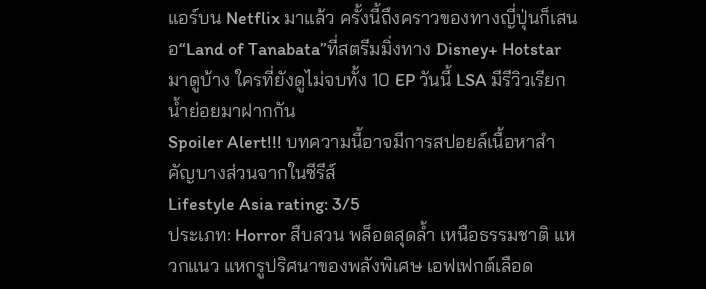แอร์บน Netflix มาแล้ว ครั้งนี้ถึงคราวของทางญี่ปุ่นก็เสนอ“Land of Tanabata”ที่สตรีมมิ่งทาง Disney+ Hotstar มาดูบ้าง ใครที่ยังดูไม่จบทั้ง 10 EP วันนี้ LSA มีรีวิวเรียกน้ำย่อยมาฝากกัน
Spoiler Alert!!! บทความนี้อาจมีการสปอยล์เนื้อหาสำคัญบางส่วนจากในซีรีส์
Lifestyle Asia rating: 3/5
ประเภท: Horror สืบสวน พล็อตสุดล้ำ เหนือธรรมชาติ แหวกแนว แหกรูปริศนาของพลังพิเศษ เอฟเฟกต์เลือด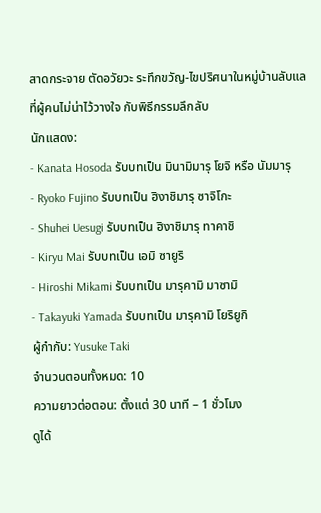สาดกระจาย ตัดอวัยวะ ระทึกขวัญ-ไขปริศนาในหมู่บ้านลับแลที่ผู้คนไม่น่าไว้วางใจ กับพิธีกรรมลึกลับ
นักแสดง:
- Kanata Hosoda รับบทเป็น มินามิมารุ โยจิ หรือ นัมมารุ
- Ryoko Fujino รับบทเป็น ฮิงาชิมารุ ซาจิโกะ
- Shuhei Uesugi รับบทเป็น ฮิงาชิมารุ ทาคาชิ
- Kiryu Mai รับบทเป็น เอมิ ซายูริ
- Hiroshi Mikami รับบทเป็น มารุคามิ มาซามิ
- Takayuki Yamada รับบทเป็น มารุคามิ โยริยูกิ
ผู้กำกับ: Yusuke Taki
จำนวนตอนทั้งหมด: 10
ความยาวต่อตอน: ตั้งแต่ 30 นาที – 1 ชั่วโมง
ดูได้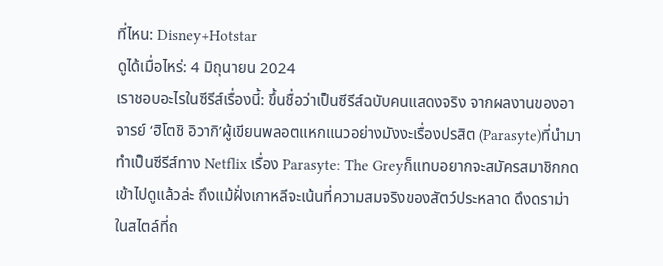ที่ไหน: Disney+Hotstar
ดูได้เมื่อไหร่: 4 มิถุนายน 2024
เราชอบอะไรในซีรีส์เรื่องนี้: ขึ้นชื่อว่าเป็นซีรีส์ฉบับคนแสดงจริง จากผลงานของอาจารย์ ‘ฮิโตชิ อิวากิ’ผู้เขียนพลอตแหกแนวอย่างมังงะเรื่องปรสิต (Parasyte)ที่นำมาทำเป็นซีรีส์ทาง Netflix เรื่อง Parasyte: The Greyก็แทบอยากจะสมัครสมาชิกกดเข้าไปดูแล้วล่ะ ถึงแม้ฝั่งเกาหลีจะเน้นที่ความสมจริงของสัตว์ประหลาด ดึงดราม่า ในสไตล์ที่ถ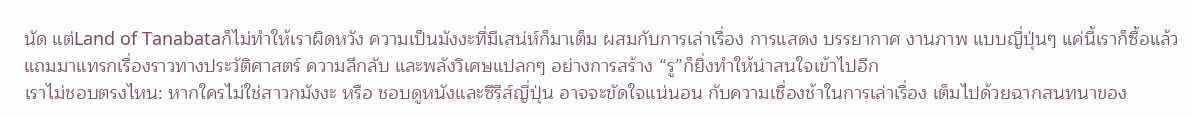นัด แต่Land of Tanabataก็ไม่ทำให้เราผิดหวัง ความเป็นมังงะที่มีเสน่ห์ก็มาเต็ม ผสมกับการเล่าเรื่อง การแสดง บรรยากาศ งานภาพ แบบญี่ปุ่นๆ แค่นี้เราก็ซื้อแล้ว แถมมาแทรกเรื่องราวทางประวัติศาสตร์ ความลึกลับ และพลังวิเศษแปลกๆ อย่างการสร้าง “รู”ก็ยิ่งทำให้น่าสนใจเข้าไปอีก
เราไม่ชอบตรงไหน: หากใครไม่ใช่สาวกมังงะ หรือ ชอบดูหนังและซีรีส์ญี่ปุ่น อาจจะขัดใจแน่นอน กับความเชื่องช้าในการเล่าเรื่อง เต็มไปด้วยฉากสนทนาของ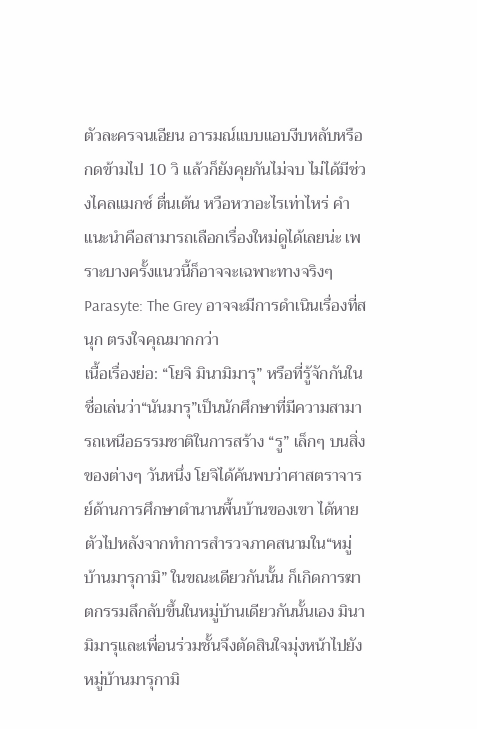ตัวละครจนเอียน อารมณ์แบบแอบงีบหลับหรือกดข้ามไป 10 วิ แล้วก็ยังคุยกันไม่จบ ไม่ได้มีช่วงไคลแมกซ์ ตื่นเต้น หวือหวาอะไรเท่าไหร่ คำแนะนำคือสามารถเลือกเรื่องใหม่ดูได้เลยน่ะ เพราะบางครั้งแนวนี้ก็อาจจะเฉพาะทางจริงๆ Parasyte: The Grey อาจจะมีการดำเนินเรื่องที่สนุก ตรงใจคุณมากกว่า
เนื้อเรื่องย่อ: “โยจิ มินามิมารุ” หรือที่รู้จักกันในชื่อเล่นว่า“นันมารุ”เป็นนักศึกษาที่มีความสามารถเหนือธรรมชาติในการสร้าง “รู” เล็กๆ บนสิ่งของต่างๆ วันหนึ่ง โยจิได้ค้นพบว่าศาสตราจารย์ด้านการศึกษาตำนานพื้นบ้านของเขา ได้หายตัวไปหลังจากทำการสำรวจภาคสนามใน“หมู่บ้านมารุกามิ” ในขณะเดียวกันนั้น ก็เกิดการฆาตกรรมลึกลับขึ้นในหมู่บ้านเดียวกันนั้นเอง มินามิมารุและเพื่อนร่วมชั้นจึงตัดสินใจมุ่งหน้าไปยังหมู่บ้านมารุกามิ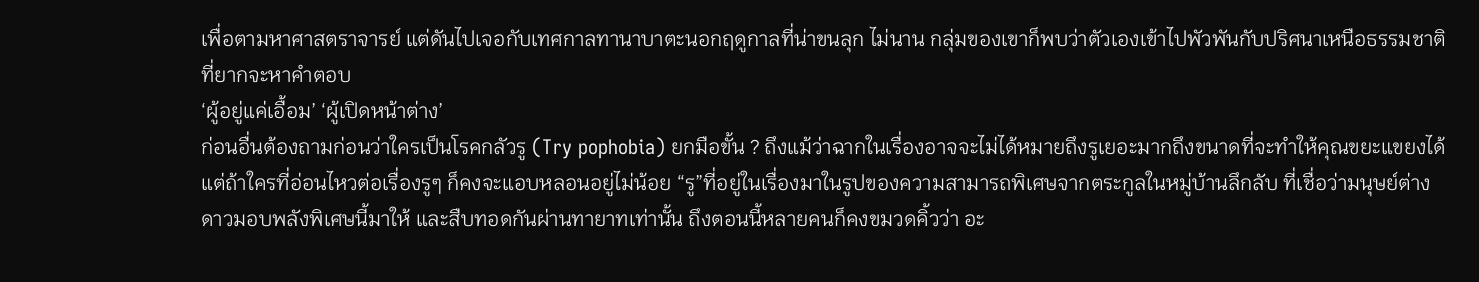เพื่อตามหาศาสตราจารย์ แต่ดันไปเจอกับเทศกาลทานาบาตะนอกฤดูกาลที่น่าขนลุก ไม่นาน กลุ่มของเขาก็พบว่าตัวเองเข้าไปพัวพันกับปริศนาเหนือธรรมชาติที่ยากจะหาคำตอบ
‘ผู้อยู่แค่เอื้อม’ ‘ผู้เปิดหน้าต่าง’
ก่อนอื่นต้องถามก่อนว่าใครเป็นโรคกลัวรู (Try pophobia) ยกมือขั้น ? ถึงแม้ว่าฉากในเรื่องอาจจะไม่ได้หมายถึงรูเยอะมากถึงขนาดที่จะทำให้คุณขยะแขยงได้ แต่ถ้าใครที่อ่อนไหวต่อเรื่องรูๆ ก็คงจะแอบหลอนอยู่ไม่น้อย “รู”ที่อยู่ในเรื่องมาในรูปของความสามารถพิเศษจากตระกูลในหมู่บ้านลึกลับ ที่เชื่อว่ามนุษย์ต่างดาวมอบพลังพิเศษนี้มาให้ และสืบทอดกันผ่านทายาทเท่านั้น ถึงตอนนี้หลายคนก็คงขมวดคิ้วว่า อะ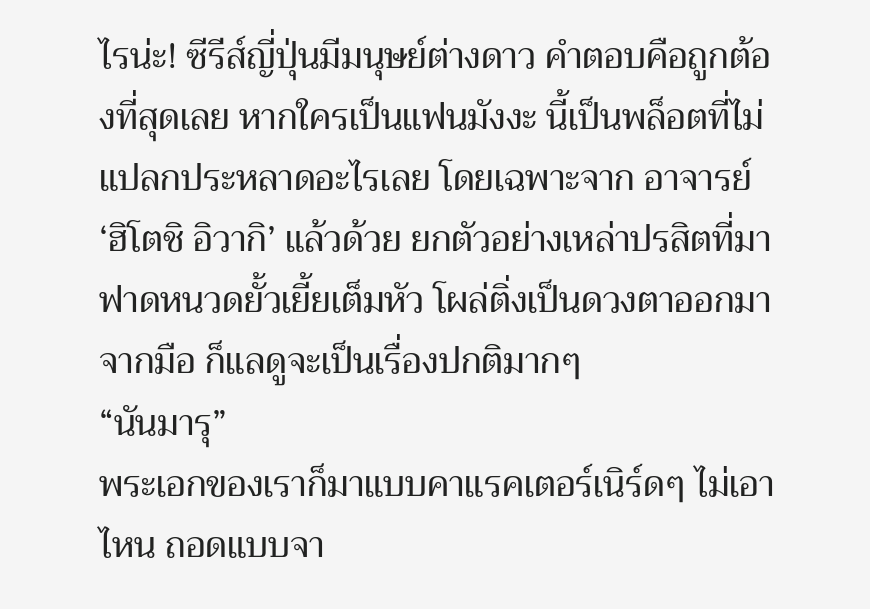ไรน่ะ! ซีรีส์ญี่ปุ่นมีมนุษย์ต่างดาว คำตอบคือถูกต้องที่สุดเลย หากใครเป็นแฟนมังงะ นี้เป็นพล็อตที่ไม่แปลกประหลาดอะไรเลย โดยเฉพาะจาก อาจารย์ ‘ฮิโตชิ อิวากิ’ แล้วด้วย ยกตัวอย่างเหล่าปรสิตที่มาฟาดหนวดยั้วเยี้ยเต็มหัว โผล่ติ่งเป็นดวงตาออกมาจากมือ ก็แลดูจะเป็นเรื่องปกติมากๆ
“นันมารุ”
พระเอกของเราก็มาแบบคาแรคเตอร์เนิร์ดๆ ไม่เอาไหน ถอดแบบจา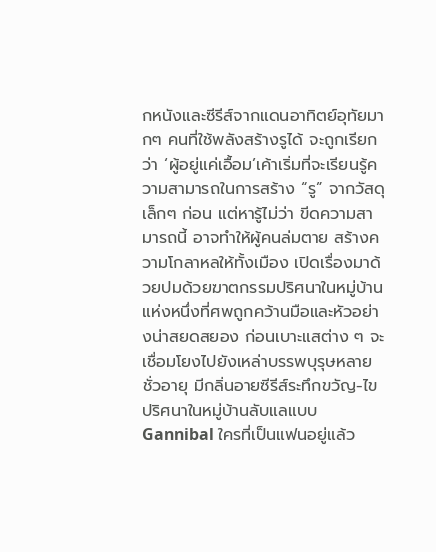กหนังและซีรีส์จากแดนอาทิตย์อุทัยมากๆ คนที่ใช้พลังสร้างรูได้ จะถูกเรียกว่า ‘ผู้อยู่แค่เอื้อม’เค้าเริ่มที่จะเรียนรู้ความสามารถในการสร้าง “รู” จากวัสดุเล็กๆ ก่อน แต่หารู้ไม่ว่า ขีดความสามารถนี้ อาจทำให้ผู้คนล่มตาย สร้างความโกลาหลให้ทั้งเมือง เปิดเรื่องมาด้วยปมด้วยฆาตกรรมปริศนาในหมู่บ้านแห่งหนึ่งที่ศพถูกคว้านมือและหัวอย่างน่าสยดสยอง ก่อนเบาะแสต่าง ๆ จะเชื่อมโยงไปยังเหล่าบรรพบุรุษหลายชั่วอายุ มีกลิ่นอายซีรีส์ระทึกขวัญ-ไขปริศนาในหมู่บ้านลับแลแบบ Gannibal ใครที่เป็นแฟนอยู่แล้ว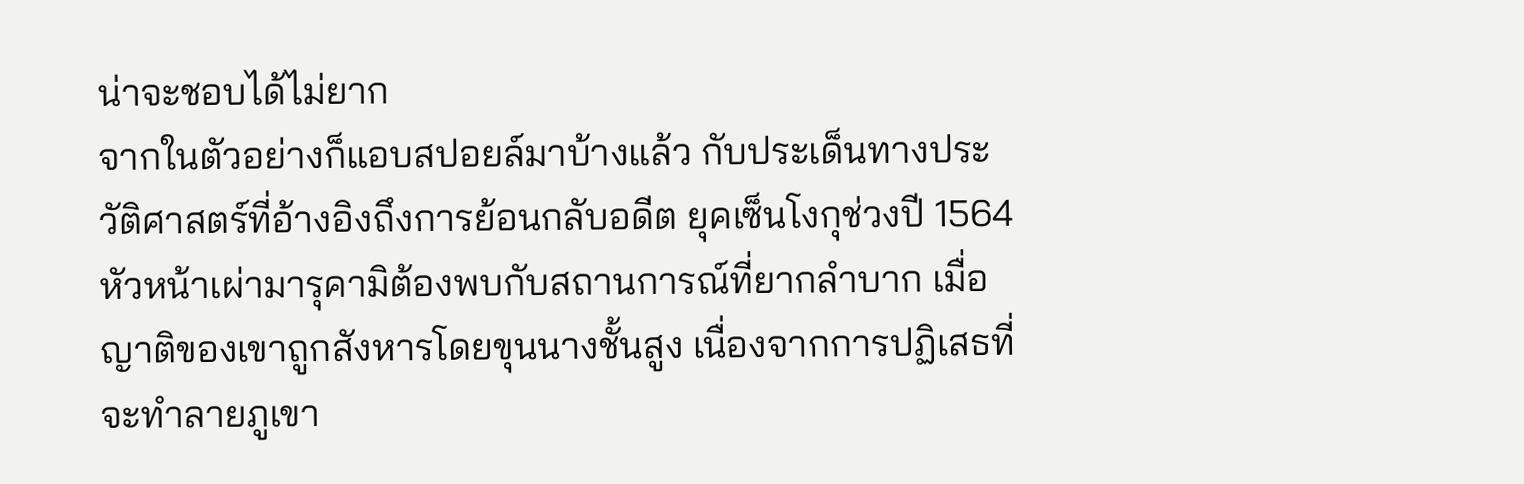น่าจะชอบได้ไม่ยาก
จากในตัวอย่างก็แอบสปอยล์มาบ้างแล้ว กับประเด็นทางประวัติศาสตร์ที่อ้างอิงถึงการย้อนกลับอดีต ยุคเซ็นโงกุช่วงปี 1564 หัวหน้าเผ่ามารุคามิต้องพบกับสถานการณ์ที่ยากลำบาก เมื่อญาติของเขาถูกสังหารโดยขุนนางชั้นสูง เนื่องจากการปฏิเสธที่จะทำลายภูเขา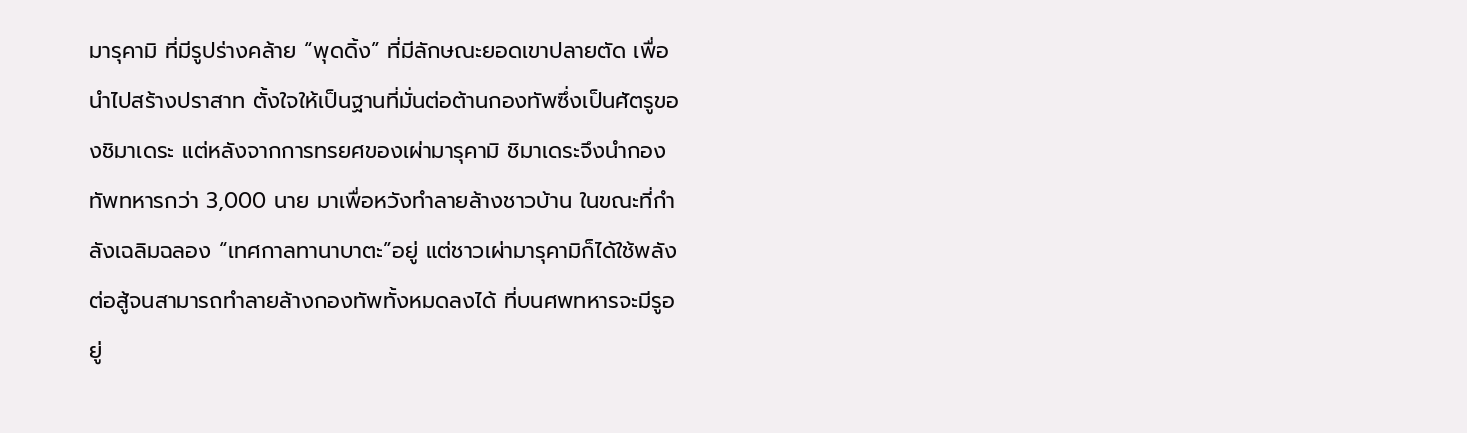มารุคามิ ที่มีรูปร่างคล้าย “พุดดิ้ง” ที่มีลักษณะยอดเขาปลายตัด เพื่อนำไปสร้างปราสาท ตั้งใจให้เป็นฐานที่มั่นต่อต้านกองทัพซึ่งเป็นศัตรูของชิมาเดระ แต่หลังจากการทรยศของเผ่ามารุคามิ ชิมาเดระจึงนำกองทัพทหารกว่า 3,000 นาย มาเพื่อหวังทำลายล้างชาวบ้าน ในขณะที่กำลังเฉลิมฉลอง “เทศกาลทานาบาตะ”อยู่ แต่ชาวเผ่ามารุคามิก็ได้ใช้พลังต่อสู้จนสามารถทำลายล้างกองทัพทั้งหมดลงได้ ที่บนศพทหารจะมีรูอยู่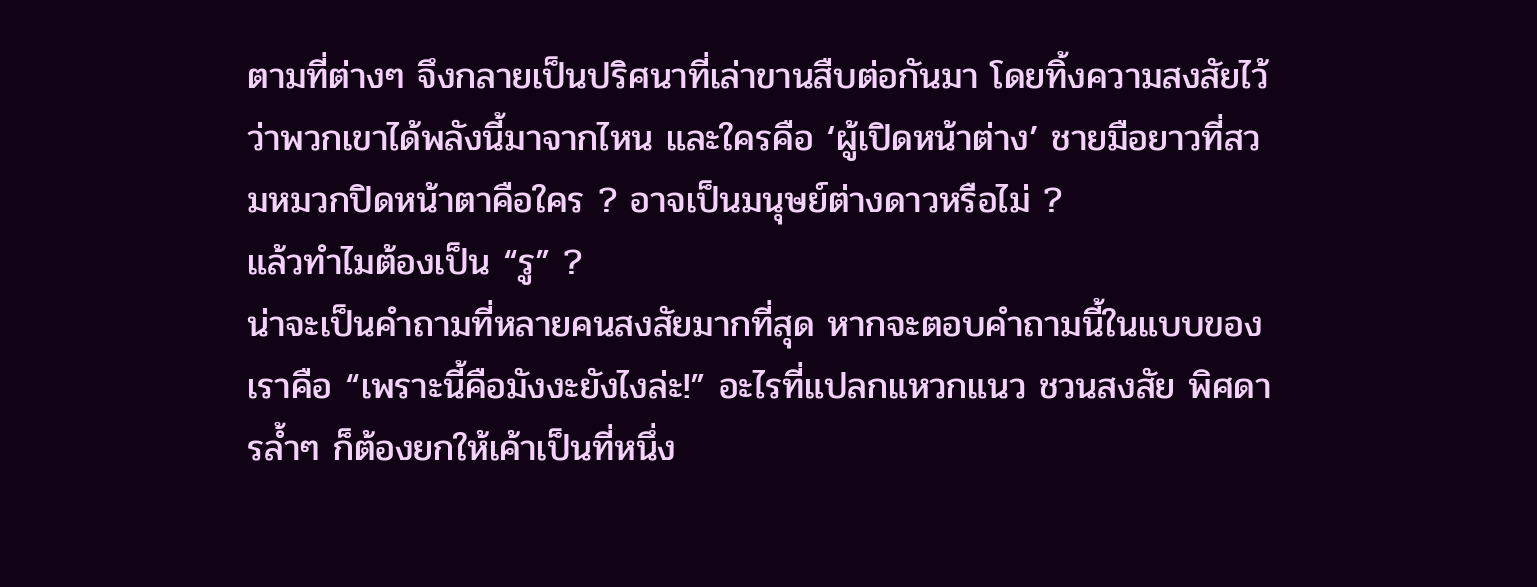ตามที่ต่างๆ จึงกลายเป็นปริศนาที่เล่าขานสืบต่อกันมา โดยทิ้งความสงสัยไว้ว่าพวกเขาได้พลังนี้มาจากไหน และใครคือ ‘ผู้เปิดหน้าต่าง’ ชายมือยาวที่สวมหมวกปิดหน้าตาคือใคร ? อาจเป็นมนุษย์ต่างดาวหรือไม่ ?
แล้วทำไมต้องเป็น “รู” ?
น่าจะเป็นคำถามที่หลายคนสงสัยมากที่สุด หากจะตอบคำถามนี้ในแบบของเราคือ “เพราะนี้คือมังงะยังไงล่ะ!” อะไรที่แปลกแหวกแนว ชวนสงสัย พิศดารล้ำๆ ก็ต้องยกให้เค้าเป็นที่หนึ่ง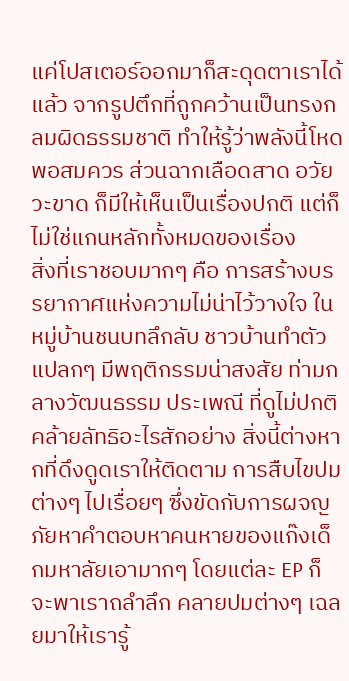แค่โปสเตอร์ออกมาก็สะดุดตาเราได้แล้ว จากรูปตึกที่ถูกคว้านเป็นทรงกลมผิดธรรมชาติ ทำให้รู้ว่าพลังนี้โหดพอสมควร ส่วนฉากเลือดสาด อวัยวะขาด ก็มีให้เห็นเป็นเรื่องปกติ แต่ก็ไม่ใช่แกนหลักทั้งหมดของเรื่อง
สิ่งที่เราชอบมากๆ คือ การสร้างบรรยากาศแห่งความไม่น่าไว้วางใจ ในหมู่บ้านชนบทลึกลับ ชาวบ้านทำตัวแปลกๆ มีพฤติกรรมน่าสงสัย ท่ามกลางวัฒนธรรม ประเพณี ที่ดูไม่ปกติ คล้ายลัทธิอะไรสักอย่าง สิ่งนี้ต่างหากที่ดึงดูดเราให้ติดตาม การสืบไขปมต่างๆ ไปเรื่อยๆ ซึ่งขัดกับการผจญภัยหาคำตอบหาคนหายของแก๊งเด็กมหาลัยเอามากๆ โดยแต่ละ EP ก็จะพาเราถลำลึก คลายปมต่างๆ เฉลยมาให้เรารู้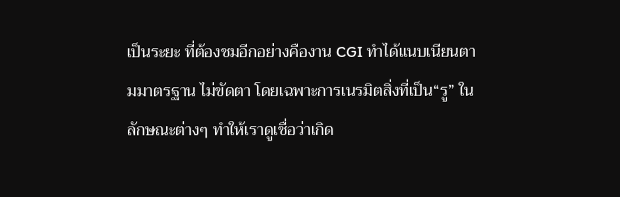เป็นระยะ ที่ต้องชมอีกอย่างคืองาน CGI ทำได้แนบเนียนตามมาตรฐาน ไม่ขัดตา โดยเฉพาะการเนรมิตสิ่งที่เป็น“รู” ในลักษณะต่างๆ ทำให้เราดูเชื่อว่าเกิด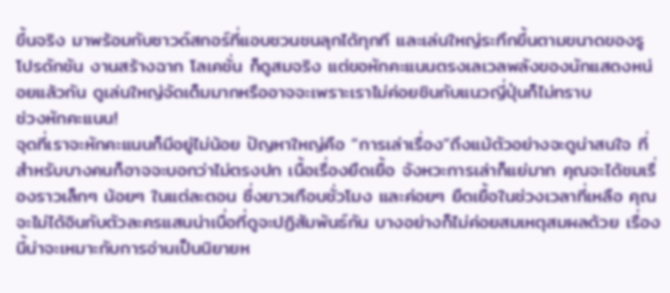ขึ้นจริง มาพร้อมกับซาวด์สกอร์ที่แอบชวนชนลุกได้ทุกที และเล่นใหญ่ระทึกขึ้นตามขนาดของรู โปรดักชัน งานสร้างฉาก โลเคชั่น ก็ดูสมจริง แต่ขอหักคะแนนตรงเลเวลพลังของนักแสดงหน่อยแล้วกัน ดูเล่นใหญ่จัดเต็มมากหรืออาจจะเพราะเราไม่ค่อยชินกับแนวญี่ปุ่นก็ไม่ทราบ
ช่วงหักคะแนน!
จุดที่เราจะหักคะแนนก็มีอยู่ไม่น้อย ปัญหาใหญ่คือ “การเล่าเรื่อง”ถึงแม้ตัวอย่างจะดูน่าสนใจ ที่สำหรับบางคนก็อาจจะบอกว่าไม่ตรงปก เนื้อเรื่องยืดเยื้อ จังหวะการเล่าก็แย่มาก คุณจะได้ชมเรื่องราวเล็กๆ น้อยๆ ในแต่ละตอน ซึ่งยาวเกือบชั่วโมง และค่อยๆ ยืดเยื้อในช่วงเวลาที่เหลือ คุณจะไม่ได้อินกับตัวละครแสนน่าเบื่อที่ดูจะปฏิสัมพันธ์กัน บางอย่างก็ไม่ค่อยสมเหตุสมผลด้วย เรื่องนี้น่าจะเหมาะกับการอ่านเป็นนิยายห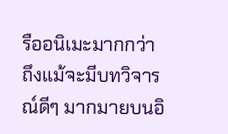รืออนิเมะมากกว่า
ถึงแม้จะมีบทวิจารณ์ดีๆ มากมายบนอิ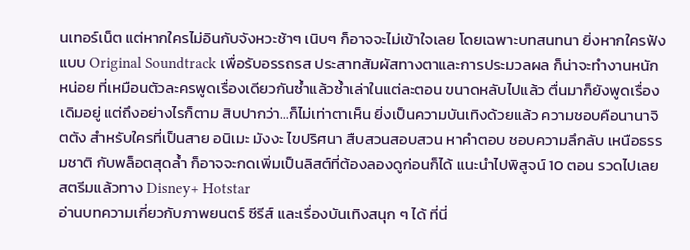นเทอร์เน็ต แต่หากใครไม่อินกับจังหวะช้าๆ เนิบๆ ก็อาจจะไม่เข้าใจเลย โดยเฉพาะบทสนทนา ยิ่งหากใครฟังแบบ Original Soundtrack เพื่อรับอรรถรส ประสาทสัมผัสทางตาและการประมวลผล ก็น่าจะทำงานหนักหน่อย ที่เหมือนตัวละครพูดเรื่องเดียวกันซ้ำแล้วซ้ำเล่าในแต่ละตอน ขนาดหลับไปแล้ว ตื่นมาก็ยังพูดเรื่องเดิมอยู่ แต่ถึงอย่างไรก็ตาม สิบปากว่า…ก็ไม่เท่าตาเห็น ยิ่งเป็นความบันเทิงด้วยแล้ว ความชอบคือนานาจิตตัง สำหรับใครที่เป็นสาย อนิเมะ มังงะ ไขปริศนา สืบสวนสอบสวน หาคำตอบ ชอบความลึกลับ เหนือธรรมชาติ กับพล็อตสุดล้ำ ก็อาจจะกดเพิ่มเป็นลิสต์ที่ต้องลองดูก่อนก็ได้ แนะนำไปพิสูจน์ 10 ตอน รวดไปเลย สตรีมแล้วทาง Disney+ Hotstar
อ่านบทความเกี่ยวกับภาพยนตร์ ซีรีส์ และเรื่องบันเทิงสนุก ๆ ได้ ที่นี่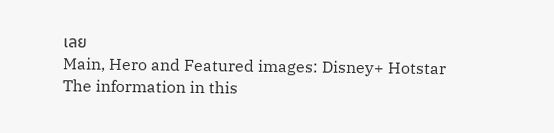เลย
Main, Hero and Featured images: Disney+ Hotstar
The information in this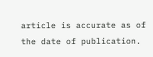article is accurate as of the date of publication.